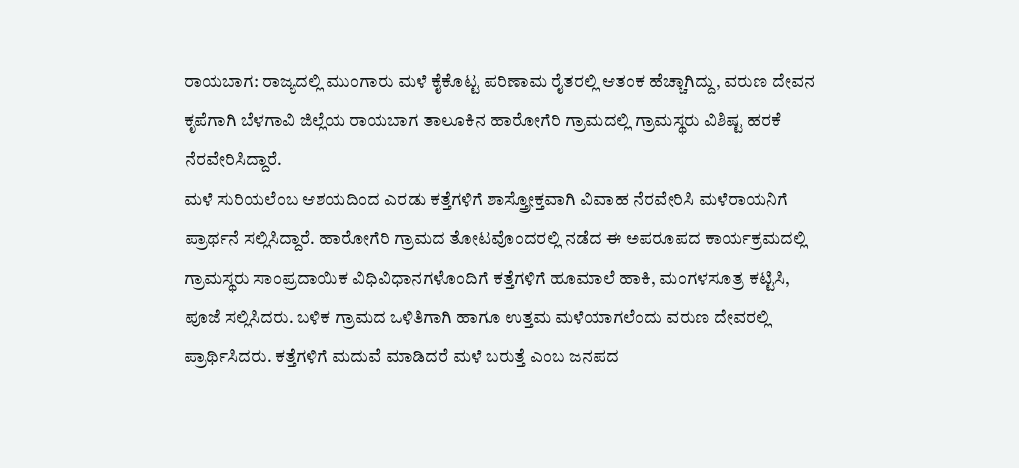ರಾಯಬಾಗ: ರಾಜ್ಯದಲ್ಲಿ ಮುಂಗಾರು ಮಳೆ ಕೈಕೊಟ್ಟ ಪರಿಣಾಮ ರೈತರಲ್ಲಿ ಆತಂಕ ಹೆಚ್ಚಾಗಿದ್ದು, ವರುಣ ದೇವನ ಕೃಪೆಗಾಗಿ ಬೆಳಗಾವಿ ಜಿಲ್ಲೆಯ ರಾಯಬಾಗ ತಾಲೂಕಿನ ಹಾರೋಗೆರಿ ಗ್ರಾಮದಲ್ಲಿ ಗ್ರಾಮಸ್ಥರು ವಿಶಿಷ್ಟ ಹರಕೆ ನೆರವೇರಿಸಿದ್ದಾರೆ.
ಮಳೆ ಸುರಿಯಲೆಂಬ ಆಶಯದಿಂದ ಎರಡು ಕತ್ತೆಗಳಿಗೆ ಶಾಸ್ತ್ರೋಕ್ತವಾಗಿ ವಿವಾಹ ನೆರವೇರಿಸಿ ಮಳೆರಾಯನಿಗೆ ಪ್ರಾರ್ಥನೆ ಸಲ್ಲಿಸಿದ್ದಾರೆ. ಹಾರೋಗೆರಿ ಗ್ರಾಮದ ತೋಟವೊಂದರಲ್ಲಿ ನಡೆದ ಈ ಅಪರೂಪದ ಕಾರ್ಯಕ್ರಮದಲ್ಲಿ ಗ್ರಾಮಸ್ಥರು ಸಾಂಪ್ರದಾಯಿಕ ವಿಧಿವಿಧಾನಗಳೊಂದಿಗೆ ಕತ್ತೆಗಳಿಗೆ ಹೂಮಾಲೆ ಹಾಕಿ, ಮಂಗಳಸೂತ್ರ ಕಟ್ಟಿಸಿ, ಪೂಜೆ ಸಲ್ಲಿಸಿದರು. ಬಳಿಕ ಗ್ರಾಮದ ಒಳಿತಿಗಾಗಿ ಹಾಗೂ ಉತ್ತಮ ಮಳೆಯಾಗಲೆಂದು ವರುಣ ದೇವರಲ್ಲಿ ಪ್ರಾರ್ಥಿಸಿದರು. ಕತ್ತೆಗಳಿಗೆ ಮದುವೆ ಮಾಡಿದರೆ ಮಳೆ ಬರುತ್ತೆ ಎಂಬ ಜನಪದ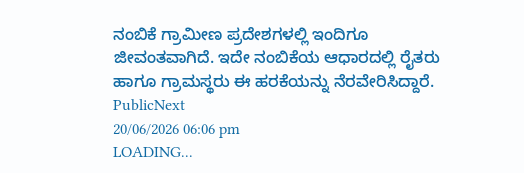ನಂಬಿಕೆ ಗ್ರಾಮೀಣ ಪ್ರದೇಶಗಳಲ್ಲಿ ಇಂದಿಗೂ ಜೀವಂತವಾಗಿದೆ. ಇದೇ ನಂಬಿಕೆಯ ಆಧಾರದಲ್ಲಿ ರೈತರು ಹಾಗೂ ಗ್ರಾಮಸ್ಥರು ಈ ಹರಕೆಯನ್ನು ನೆರವೇರಿಸಿದ್ದಾರೆ.
PublicNext
20/06/2026 06:06 pm
LOADING...